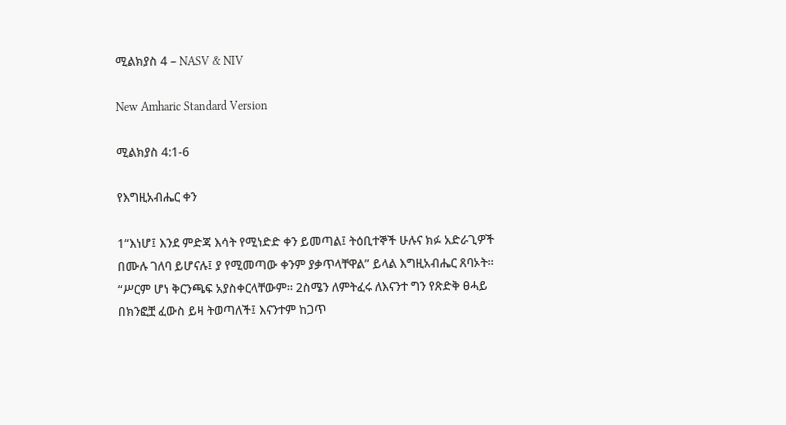ሚልክያስ 4 – NASV & NIV

New Amharic Standard Version

ሚልክያስ 4:1-6

የእግዚአብሔር ቀን

1“እነሆ፤ እንደ ምድጃ እሳት የሚነድድ ቀን ይመጣል፤ ትዕቢተኞች ሁሉና ክፉ አድራጊዎች በሙሉ ገለባ ይሆናሉ፤ ያ የሚመጣው ቀንም ያቃጥላቸዋል” ይላል እግዚአብሔር ጸባኦት። “ሥርም ሆነ ቅርንጫፍ አያስቀርላቸውም። 2ስሜን ለምትፈሩ ለእናንተ ግን የጽድቅ ፀሓይ በክንፎቿ ፈውስ ይዛ ትወጣለች፤ እናንተም ከጋጥ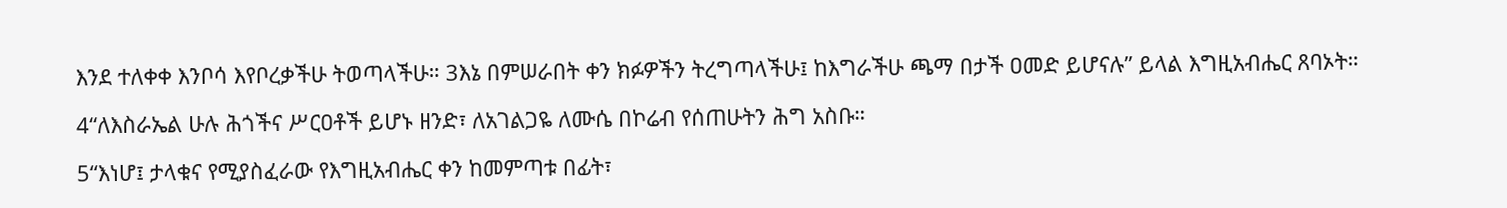እንደ ተለቀቀ እንቦሳ እየቦረቃችሁ ትወጣላችሁ። 3እኔ በምሠራበት ቀን ክፉዎችን ትረግጣላችሁ፤ ከእግራችሁ ጫማ በታች ዐመድ ይሆናሉ” ይላል እግዚአብሔር ጸባኦት።

4“ለእስራኤል ሁሉ ሕጎችና ሥርዐቶች ይሆኑ ዘንድ፣ ለአገልጋዬ ለሙሴ በኮሬብ የሰጠሁትን ሕግ አስቡ።

5“እነሆ፤ ታላቁና የሚያስፈራው የእግዚአብሔር ቀን ከመምጣቱ በፊት፣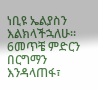ነቢዩ ኤልያስን እልክላችኋለሁ። 6መጥቼ ምድርን በርግማን እንዳላጠፋ፣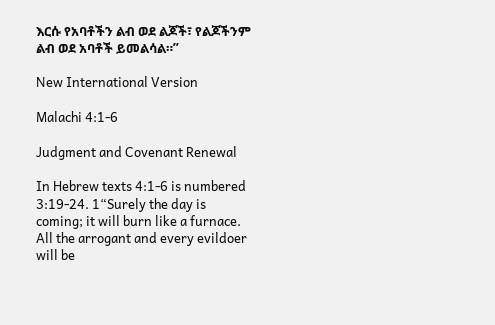እርሱ የአባቶችን ልብ ወደ ልጆች፣ የልጆችንም ልብ ወደ አባቶች ይመልሳል።”

New International Version

Malachi 4:1-6

Judgment and Covenant Renewal

In Hebrew texts 4:1-6 is numbered 3:19-24. 1“Surely the day is coming; it will burn like a furnace. All the arrogant and every evildoer will be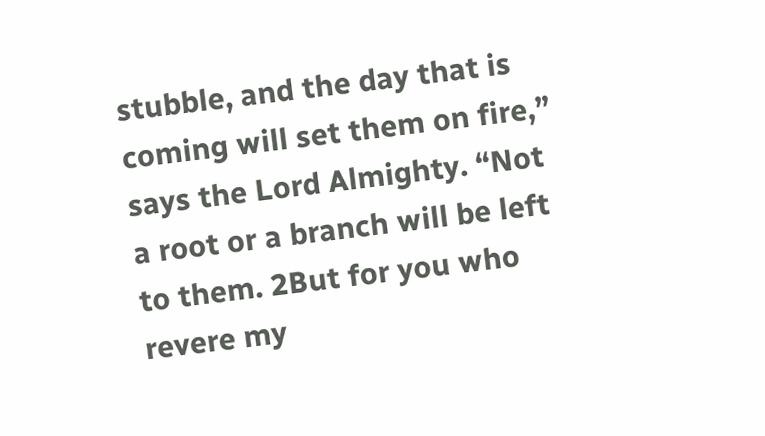stubble, and the day that is coming will set them on fire,” says the Lord Almighty. “Not a root or a branch will be left to them. 2But for you who revere my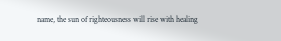name, the sun of righteousness will rise with healing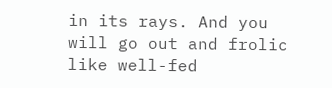in its rays. And you will go out and frolic like well-fed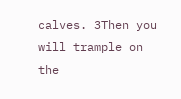calves. 3Then you will trample on the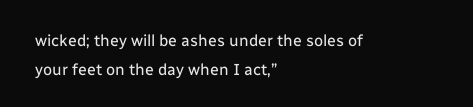wicked; they will be ashes under the soles of your feet on the day when I act,”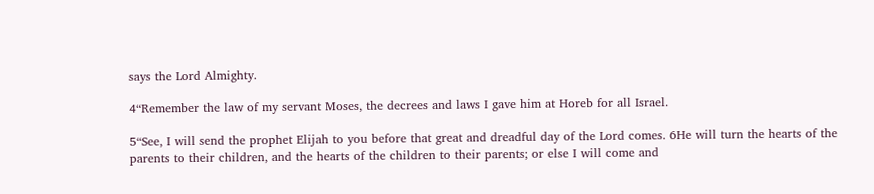says the Lord Almighty.

4“Remember the law of my servant Moses, the decrees and laws I gave him at Horeb for all Israel.

5“See, I will send the prophet Elijah to you before that great and dreadful day of the Lord comes. 6He will turn the hearts of the parents to their children, and the hearts of the children to their parents; or else I will come and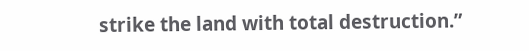strike the land with total destruction.”